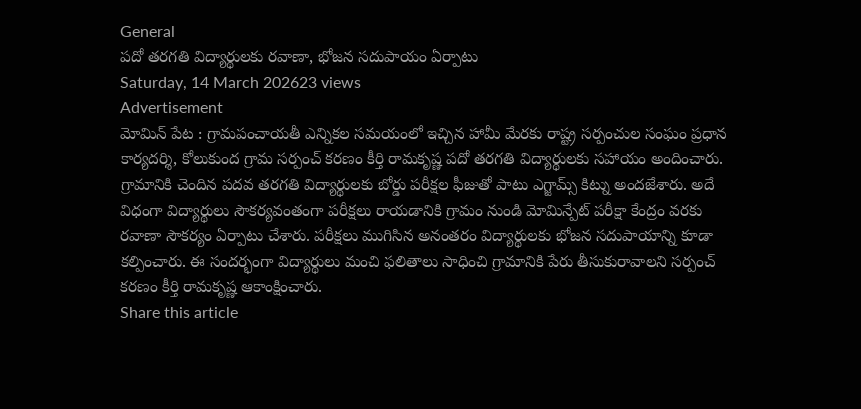General
పదో తరగతి విద్యార్థులకు రవాణా, భోజన సదుపాయం ఏర్పాటు
Saturday, 14 March 202623 views
Advertisement
మోమిన్ పేట : గ్రామపంచాయతీ ఎన్నికల సమయంలో ఇచ్చిన హామీ మేరకు రాష్ట్ర సర్పంచుల సంఘం ప్రధాన కార్యదర్శి, కోలుకుంద గ్రామ సర్పంచ్ కరణం కీర్తి రామకృష్ణ పదో తరగతి విద్యార్థులకు సహాయం అందించారు. గ్రామానికి చెందిన పదవ తరగతి విద్యార్థులకు బోర్డు పరీక్షల ఫీజుతో పాటు ఎగ్జామ్స్ కిట్ను అందజేశారు. అదే విధంగా విద్యార్థులు సౌకర్యవంతంగా పరీక్షలు రాయడానికి గ్రామం నుండి మోమిన్పేట్ పరీక్షా కేంద్రం వరకు రవాణా సౌకర్యం ఏర్పాటు చేశారు. పరీక్షలు ముగిసిన అనంతరం విద్యార్థులకు భోజన సదుపాయాన్ని కూడా కల్పించారు. ఈ సందర్భంగా విద్యార్థులు మంచి ఫలితాలు సాధించి గ్రామానికి పేరు తీసుకురావాలని సర్పంచ్ కరణం కీర్తి రామకృష్ణ ఆకాంక్షించారు.
Share this article